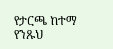የታርጫ ከተማ የንጹህ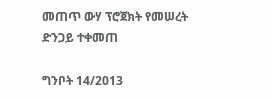መጠጥ ውሃ ፕሮጀክት የመሠረት ድንጋይ ተቀመጠ

ግንቦት 14/2013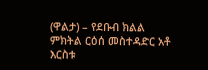(ዋልታ) – የደቡብ ክልል ምክትል ርዕሰ መስተዳድር አቶ እርስቱ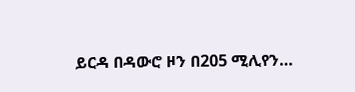ይርዳ በዳውሮ ዞን በ205 ሚሊየን…